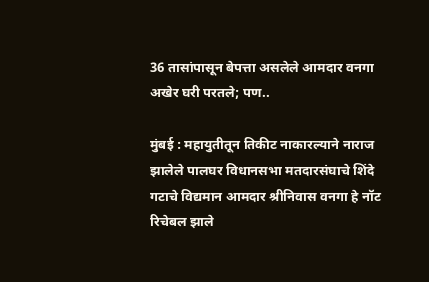36 तासांपासून बेपत्ता असलेले आमदार वनगा अखेर घरी परतले; पण..

मुंबई : महायुतीतून तिकीट नाकारल्याने नाराज झालेले पालघर विधानसभा मतदारसंघाचे शिंदे गटाचे विद्यमान आमदार श्रीनिवास वनगा हे नॉट रिचेबल झाले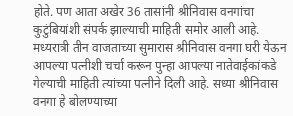होते. पण आता अखेर 36 तासांनी श्रीनिवास वनगांचा कुटुंबियांशी संपर्क झाल्याची माहिती समोर आली आहे. मध्यरात्री तीन वाजताच्या सुमारास श्रीनिवास वनगा घरी येऊन आपल्या पत्नीशी चर्चा करून पुन्हा आपल्या नातेवाईकांकडे गेल्याची माहिती त्यांच्या पत्नीने दिली आहे. सध्या श्रीनिवास वनगा हे बोलण्याच्या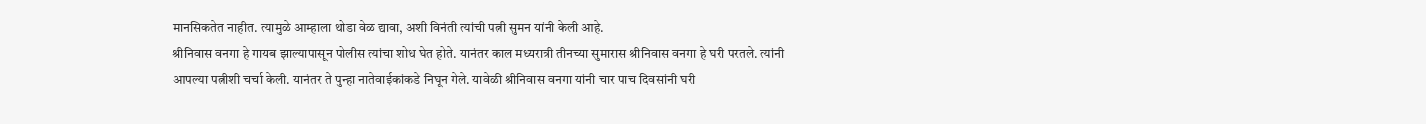मानसिकतेत नाहीत. त्यामुळे आम्हाला थोडा वेळ द्यावा, अशी विनंती त्यांची पत्नी सुमन यांनी केली आहे.
श्रीनिवास वनगा हे गायब झाल्यापासून पोलीस त्यांचा शोध घेत होते. यानंतर काल मध्यरात्री तीनच्या सुमारास श्रीनिवास वनगा हे घरी परतले. त्यांनी आपल्या पत्नीशी चर्चा केली. यानंतर ते पुन्हा नातेवाईकांकडे निघून गेले. यावेळी श्रीनिवास वनगा यांनी चार पाच दिवसांनी घरी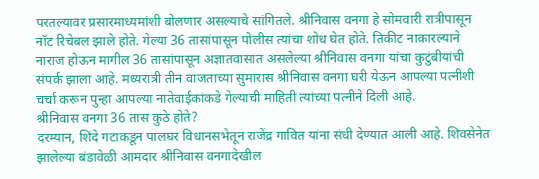परतल्यावर प्रसारमाध्यमांशी बोलणार असल्याचे सांगितले. श्रीनिवास वनगा हे सोमवारी रात्रीपासून नॉट रिचेबल झाले होते. गेल्या 36 तासांपासून पोलीस त्यांचा शोध घेत होते. तिकीट नाकारल्याने नाराज होऊन मागील 36 तासांपासून अज्ञातवासात असलेल्या श्रीनिवास वनगा यांचा कुटुंबीयांची संपर्क झाला आहे. मध्यरात्री तीन वाजताच्या सुमारास श्रीनिवास वनगा घरी येऊन आपल्या पत्नीशी चर्चा करून पुन्हा आपल्या नातेवाईकांकडे गेल्याची माहिती त्यांच्या पत्नीने दिली आहे.
श्रीनिवास वनगा 36 तास कुठे होते?
दरम्यान, शिंदे गटाकडून पालघर विधानसभेतून राजेंद्र गावित यांना संधी देण्यात आली आहे. शिवसेनेत झालेल्या बंडावेळी आमदार श्रीनिवास वनगादेखील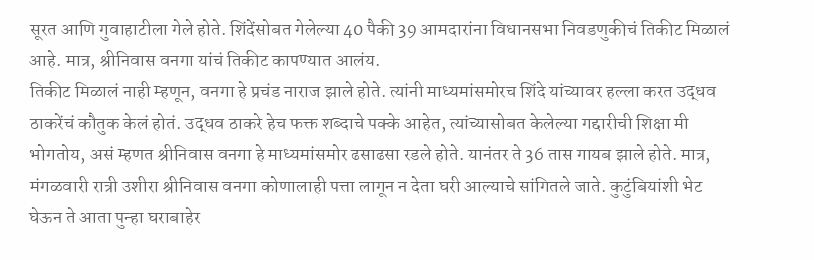सूरत आणि गुवाहाटीला गेले होते. शिंदेंसोबत गेलेल्या 40 पैकी 39 आमदारांना विधानसभा निवडणुकीचं तिकीट मिळालं आहे. मात्र, श्रीनिवास वनगा यांचं तिकीट कापण्यात आलंय.
तिकीट मिळालं नाही म्हणून, वनगा हे प्रचंड नाराज झाले होते. त्यांनी माध्यमांसमोरच शिंदे यांच्यावर हल्ला करत उद्धव ठाकरेंचं कौतुक केलं होतं. उद्धव ठाकरे हेच फक्त शब्दाचे पक्के आहेत, त्यांच्यासोबत केलेल्या गद्दारीची शिक्षा मी भोगतोय, असं म्हणत श्रीनिवास वनगा हे माध्यमांसमोर ढसाढसा रडले होते. यानंतर ते 36 तास गायब झाले होते. मात्र, मंगळवारी रात्री उशीरा श्रीनिवास वनगा कोणालाही पत्ता लागून न देता घरी आल्याचे सांगितले जाते. कुटुंबियांशी भेट घेऊन ते आता पुन्हा घराबाहेर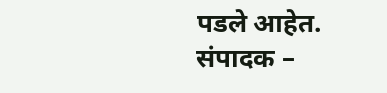पडले आहेत.
संपादक –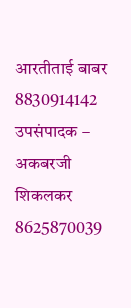आरतीताई बाबर 8830914142
उपसंपादक – अकबरजी शिकलकर 8625870039